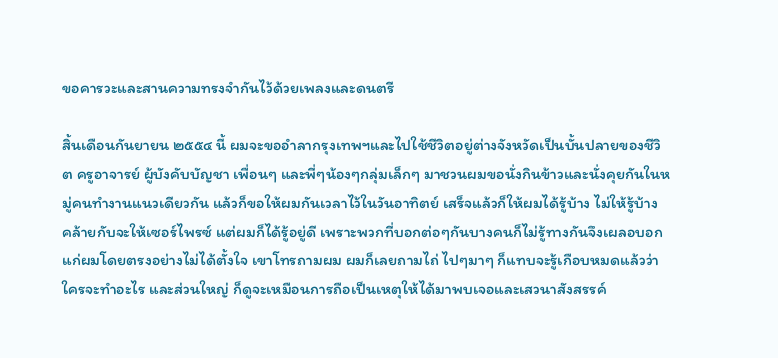ขอคารวะและสานความทรงจำกันไว้ด้วยเพลงและดนตรี

สิ้นเดือนกันยายน ๒๕๕๔ นี้ ผมจะขออำลากรุงเทพฯและไปใช้ชีวิตอยู่ต่างจังหวัดเป็นบั้นปลายของชีวิต ครูอาจารย์ ผู้บังคับบัญชา เพื่อนๆ และพี่ๆน้องๆกลุ่มเล็กๆ มาชวนผมขอนั่งกินข้าวและนั่งคุยกันในหมู่คนทำงานแนวเดียวกัน แล้วก็ขอให้ผมกันเวลาไว้ในวันอาทิตย์ เสร็จแล้วก็ให้ผมได้รู้บ้าง ไม่ให้รู้บ้าง คล้ายกับจะให้เซอร์ไพรซ์ แต่ผมก็ได้รู้อยู่ดี เพราะพวกที่บอกต่อๆกันบางคนก็ไม่รู้ทางกันจึงเผลอบอกแก่ผมโดยตรงอย่างไม่ได้ตั้งใจ เขาโทรถามผม ผมก็เลยถามไถ่ ไปๆมาๆ ก็แทบจะรู้เกือบหมดแล้วว่าใครจะทำอะไร และส่วนใหญ่ ก็ดูจะเหมือนการถือเป็นเหตุให้ได้มาพบเจอและเสวนาสังสรรค์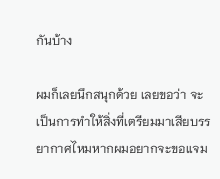กันบ้าง

ผมก็เลยนึกสนุกด้วย เลยขอว่า จะเป็นการทำให้สิ่งที่เตรียมมาเสียบรรยากาศไหมหากผมอยากจะขอแจม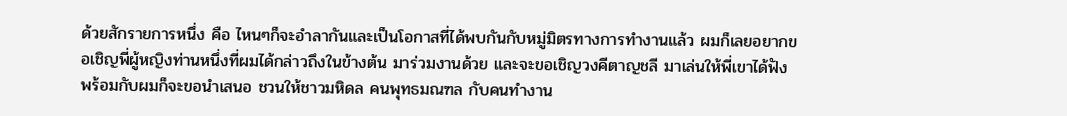ด้วยสักรายการหนึ่ง คือ ไหนๆก็จะอำลากันและเป็นโอกาสที่ได้พบกันกับหมู่มิตรทางการทำงานแล้ว ผมก็เลยอยากขอเชิญพี่ผู้หญิงท่านหนึ่งที่ผมได้กล่าวถึงในข้างต้น มาร่วมงานด้วย และจะขอเชิญวงคีตาญชลี มาเล่นให้พี่เขาได้ฟัง พร้อมกับผมก็จะขอนำเสนอ ชวนให้ชาวมหิดล คนพุทธมณฑล กับคนทำงาน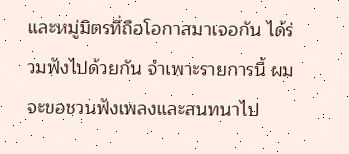และหมู่มิตรที่ถือโอกาสมาเจอกัน ได้ร่วมฟังไปด้วยกัน จำเพาะรายการนี้ ผมจะขอชวนฟังเพลงและสนทนาไป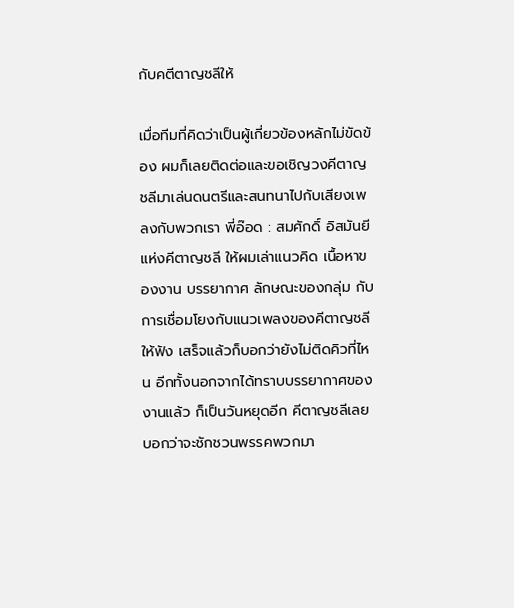กับคตีตาญชลีให้

เมื่อทีมที่คิดว่าเป็นผู้เกี่ยวข้องหลักไม่ขัดข้อง ผมก็เลยติดต่อและขอเชิญวงคีตาญชลีมาเล่นดนตรีและสนทนาไปกับเสียงเพลงกับพวกเรา พี่อ๊อด : สมศักดิ์ อิสมันยี แห่งคีตาญชลี ให้ผมเล่าแนวคิด เนื้อหาของงาน บรรยากาศ ลักษณะของกลุ่ม กับการเชื่อมโยงกับแนวเพลงของคีตาญชลี ให้ฟัง เสร็จแล้วก็บอกว่ายังไม่ติดคิวที่ไหน อีกทั้งนอกจากได้ทราบบรรยากาศของงานแล้ว ก็เป็นวันหยุดอีก คีตาญชลีเลยบอกว่าจะชักชวนพรรคพวกมา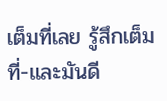เต็มที่เลย รู้สึกเต็มที่-และมันดี